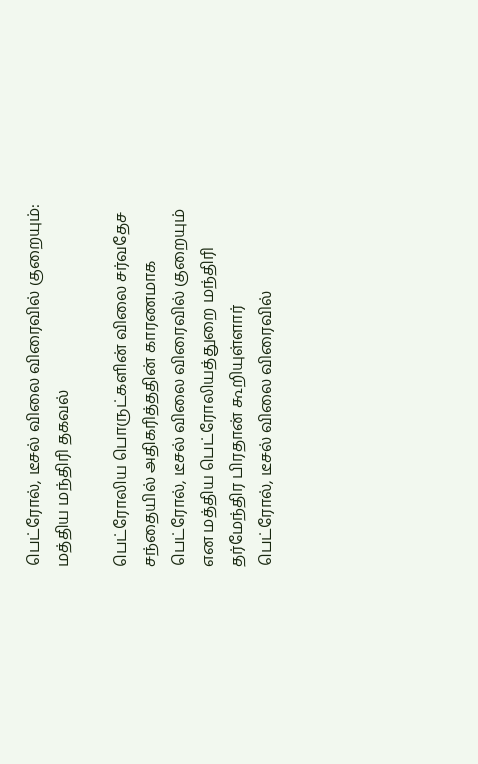பெட்ரோல், டீசல் விலை விரைவில் குறையும்: மத்திய மந்திரி தகவல்

பெட்ரோலிய பொருட்களின் விலை சர்வதேச சந்தையில் அதிகரித்ததின் காரணமாக பெட்ரோல், டீசல் விலை விரைவில் குறையும் என மத்திய பெட்ரோலியத்துறை மந்திரி தர்மேந்திர பிரதான் கூறியுள்ளார்
பெட்ரோல், டீசல் விலை விரைவில்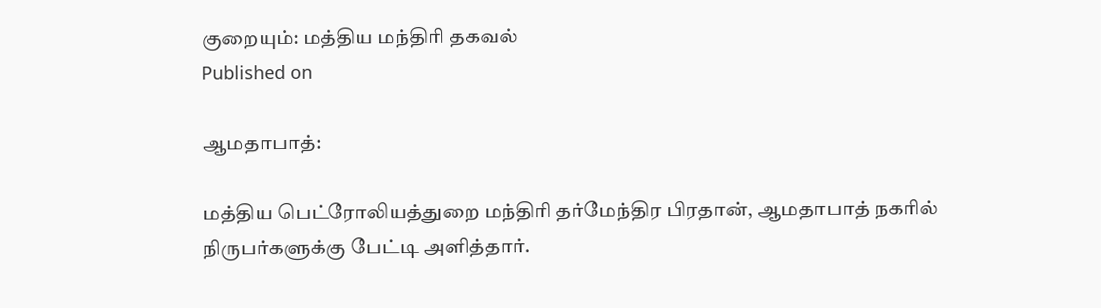குறையும்: மத்திய மந்திரி தகவல்
Published on

ஆமதாபாத்:

மத்திய பெட்ரோலியத்துறை மந்திரி தர்மேந்திர பிரதான், ஆமதாபாத் நகரில் நிருபர்களுக்கு பேட்டி அளித்தார்.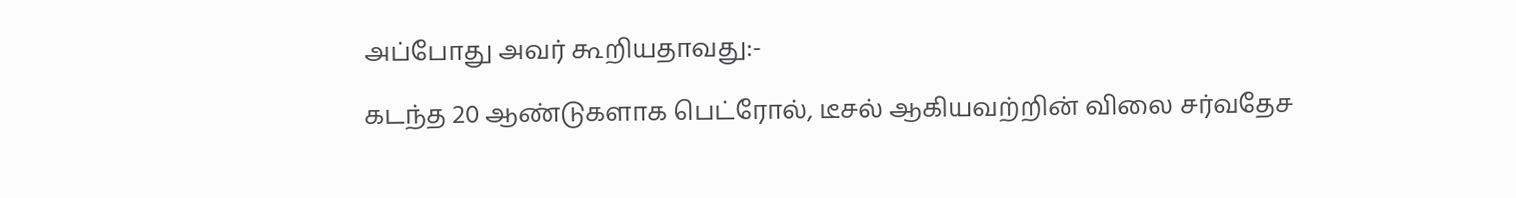அப்போது அவர் கூறியதாவது:-

கடந்த 20 ஆண்டுகளாக பெட்ரோல், டீசல் ஆகியவற்றின் விலை சர்வதேச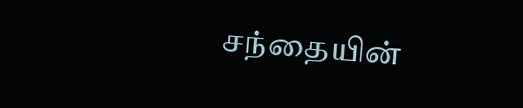சந்தையின்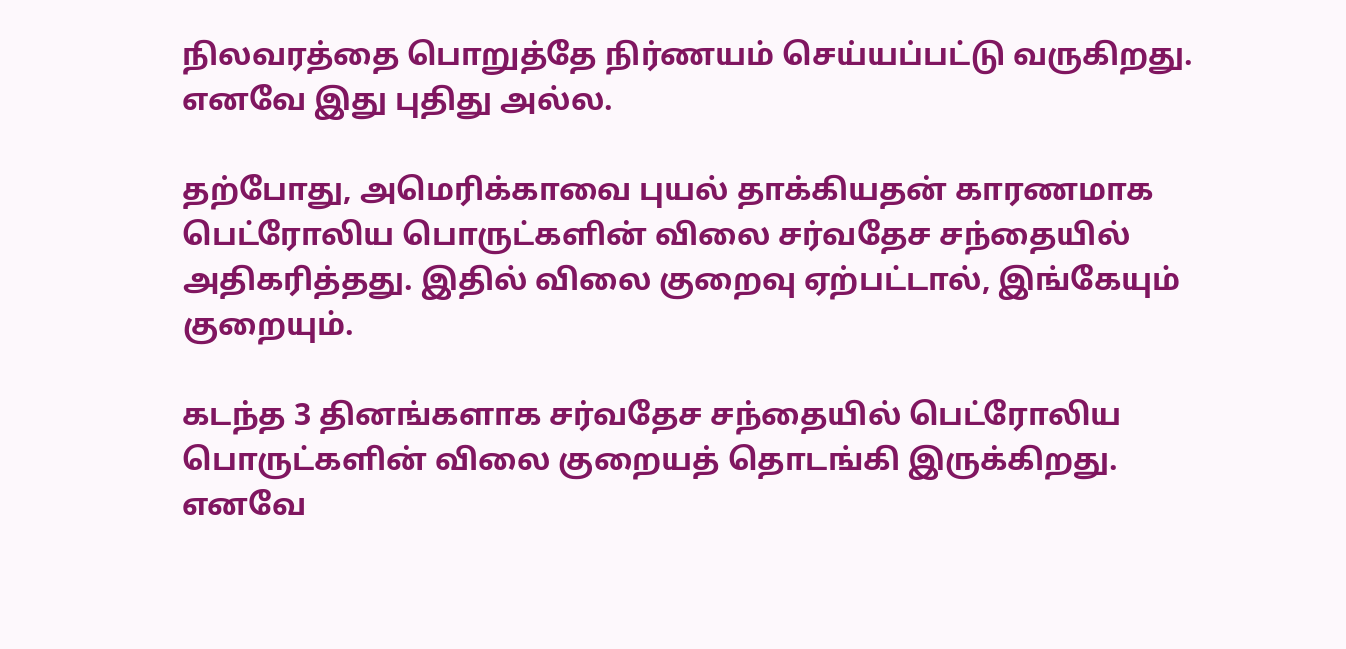நிலவரத்தை பொறுத்தே நிர்ணயம் செய்யப்பட்டு வருகிறது. எனவே இது புதிது அல்ல.

தற்போது, அமெரிக்காவை புயல் தாக்கியதன் காரணமாக பெட்ரோலிய பொருட்களின் விலை சர்வதேச சந்தையில் அதிகரித்தது. இதில் விலை குறைவு ஏற்பட்டால், இங்கேயும் குறையும்.

கடந்த 3 தினங்களாக சர்வதேச சந்தையில் பெட்ரோலிய பொருட்களின் விலை குறையத் தொடங்கி இருக்கிறது. எனவே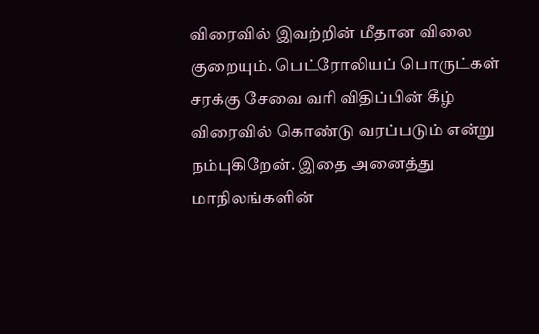விரைவில் இவற்றின் மீதான விலை குறையும். பெட்ரோலியப் பொருட்கள் சரக்கு சேவை வரி விதிப்பின் கீழ் விரைவில் கொண்டு வரப்படும் என்று நம்புகிறேன். இதை அனைத்து மாநிலங்களின்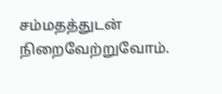சம்மதத்துடன் நிறைவேற்றுவோம்.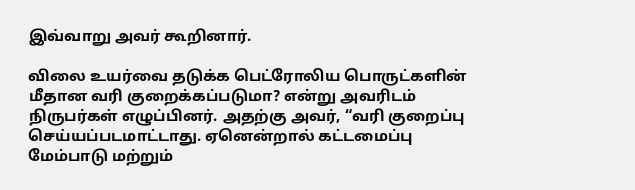இவ்வாறு அவர் கூறினார்.

விலை உயர்வை தடுக்க பெட்ரோலிய பொருட்களின் மீதான வரி குறைக்கப்படுமா? என்று அவரிடம் நிருபர்கள் எழுப்பினர். அதற்கு அவர், “வரி குறைப்பு செய்யப்படமாட்டாது. ஏனென்றால் கட்டமைப்பு மேம்பாடு மற்றும்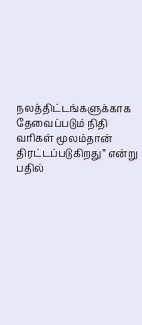நலத்திட்டங்களுக்காக தேவைப்படும் நிதி வரிகள் மூலம்தான் திரட்டப்படுகிறது” என்று பதில்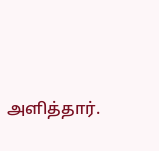அளித்தார்.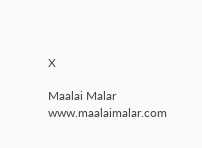X

Maalai Malar
www.maalaimalar.com